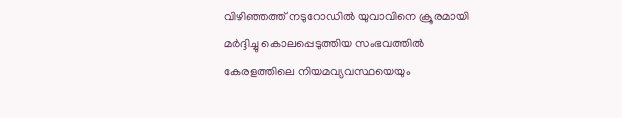വിഴിഞ്ഞത്ത് നടുറോഡിൽ യുവാവിനെ ക്രൂരമായി മർദ്ദിച്ചു കൊലപ്പെടുത്തിയ സംഭവത്തിൽ കേരളത്തിലെ നിയമവ്യവസ്ഥയെയും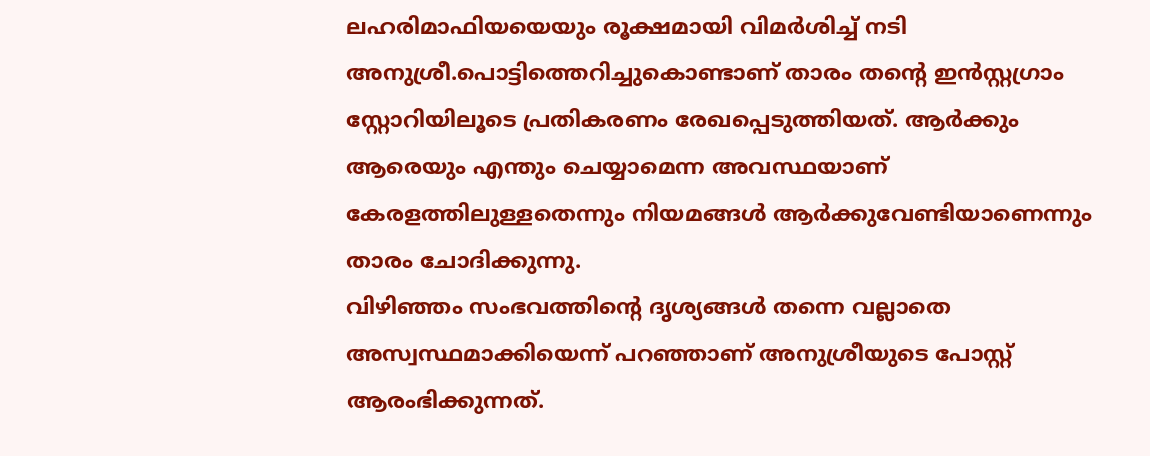ലഹരിമാഫിയയെയും രൂക്ഷമായി വിമർശിച്ച് നടി അനുശ്രീ.പൊട്ടിത്തെറിച്ചുകൊണ്ടാണ് താരം തന്റെ ഇൻസ്റ്റഗ്രാം സ്റ്റോറിയിലൂടെ പ്രതികരണം രേഖപ്പെടുത്തിയത്. ആർക്കും ആരെയും എന്തും ചെയ്യാമെന്ന അവസ്ഥയാണ് കേരളത്തിലുള്ളതെന്നും നിയമങ്ങൾ ആർക്കുവേണ്ടിയാണെന്നും താരം ചോദിക്കുന്നു.
വിഴിഞ്ഞം സംഭവത്തിന്റെ ദൃശ്യങ്ങൾ തന്നെ വല്ലാതെ അസ്വസ്ഥമാക്കിയെന്ന് പറഞ്ഞാണ് അനുശ്രീയുടെ പോസ്റ്റ് ആരംഭിക്കുന്നത്.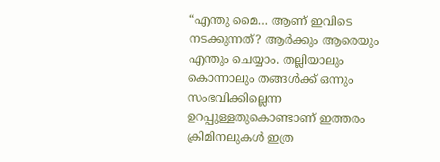“എന്തു മൈ… ആണ് ഇവിടെ നടക്കുന്നത്? ആർക്കും ആരെയും എന്തും ചെയ്യാം. തല്ലിയാലും കൊന്നാലും തങ്ങൾക്ക് ഒന്നും സംഭവിക്കില്ലെന്ന ഉറപ്പുള്ളതുകൊണ്ടാണ് ഇത്തരം ക്രിമിനലുകൾ ഇത്ര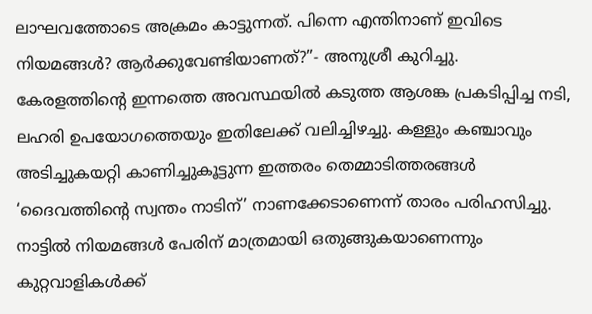ലാഘവത്തോടെ അക്രമം കാട്ടുന്നത്. പിന്നെ എന്തിനാണ് ഇവിടെ നിയമങ്ങൾ? ആർക്കുവേണ്ടിയാണത്?”- അനുശ്രീ കുറിച്ചു.
കേരളത്തിന്റെ ഇന്നത്തെ അവസ്ഥയിൽ കടുത്ത ആശങ്ക പ്രകടിപ്പിച്ച നടി, ലഹരി ഉപയോഗത്തെയും ഇതിലേക്ക് വലിച്ചിഴച്ചു. കള്ളും കഞ്ചാവും അടിച്ചുകയറ്റി കാണിച്ചുകൂട്ടുന്ന ഇത്തരം തെമ്മാടിത്തരങ്ങൾ ‘ദൈവത്തിന്റെ സ്വന്തം നാടിന്’ നാണക്കേടാണെന്ന് താരം പരിഹസിച്ചു. നാട്ടിൽ നിയമങ്ങൾ പേരിന് മാത്രമായി ഒതുങ്ങുകയാണെന്നും കുറ്റവാളികൾക്ക്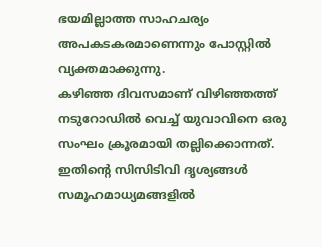ഭയമില്ലാത്ത സാഹചര്യം അപകടകരമാണെന്നും പോസ്റ്റിൽ വ്യക്തമാക്കുന്നു.
കഴിഞ്ഞ ദിവസമാണ് വിഴിഞ്ഞത്ത് നടുറോഡിൽ വെച്ച് യുവാവിനെ ഒരു സംഘം ക്രൂരമായി തല്ലിക്കൊന്നത്. ഇതിന്റെ സിസിടിവി ദൃശ്യങ്ങൾ സമൂഹമാധ്യമങ്ങളിൽ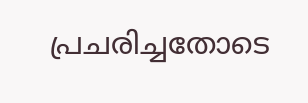പ്രചരിച്ചതോടെ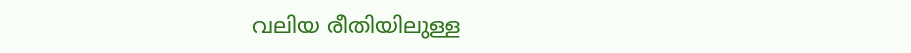വലിയ രീതിയിലുള്ള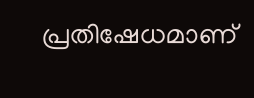പ്രതിഷേധമാണ്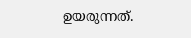ഉയരുന്നത്.